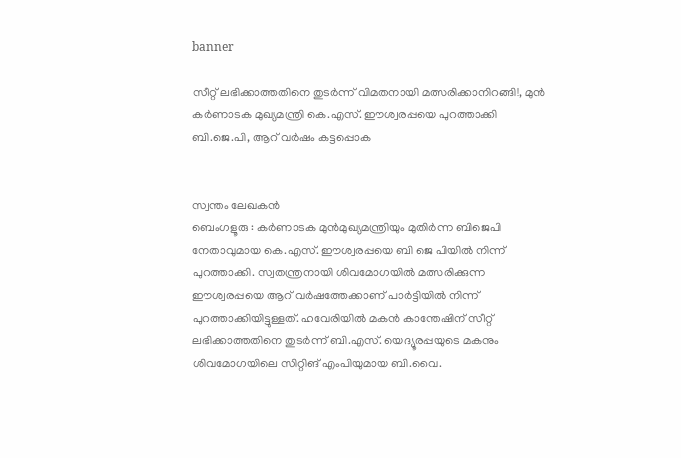banner

സീറ്റ് ലഭിക്കാത്തതിനെ തുടർന്ന് വിമതനായി മത്സരിക്കാനിറങ്ങി!, മുന്‍ കര്‍ണാടക മുഖ്യമന്ത്രി കെ.എസ്. ഈശ്വരപ്പയെ പുറത്താക്കി ബി.ജെ.പി, ആറ് വർഷം കട്ടപ്പൊക


സ്വന്തം ലേഖകൻ
ബെംഗളൂരു : കര്‍ണാടക മുന്‍മുഖ്യമന്ത്രിയും മുതിര്‍ന്ന ബിജെപി നേതാവുമായ കെ.എസ്. ഈശ്വരപ്പയെ ബി ജെ പിയിൽ നിന്ന് പുറത്താക്കി. സ്വതന്ത്രനായി ശിവമോഗയില്‍ മത്സരിക്കുന്ന ഈശ്വരപ്പയെ ആറ് വര്‍ഷത്തേക്കാണ് പാര്‍ട്ടിയില്‍ നിന്ന് പുറത്താക്കിയിട്ടുള്ളത്. ഹവേരിയില്‍ മകന്‍ കാന്തേഷിന് സീറ്റ് ലഭിക്കാത്തതിനെ തുടർന്ന് ബി.എസ്. യെദ്യൂരപ്പയുടെ മകനും ശിവമോഗയിലെ സിറ്റിങ് എംപിയുമായ ബി.വൈ.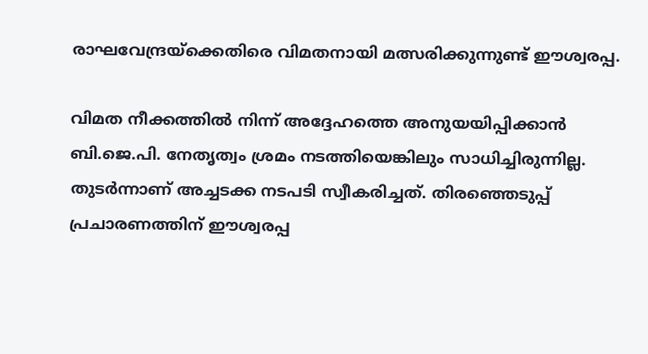രാഘവേന്ദ്രയ്‌ക്കെതിരെ വിമതനായി മത്സരിക്കുന്നുണ്ട് ഈശ്വരപ്പ.

വിമത നീക്കത്തില്‍ നിന്ന് അദ്ദേഹത്തെ അനുയയിപ്പിക്കാന്‍ ബി.ജെ.പി. നേതൃത്വം ശ്രമം നടത്തിയെങ്കിലും സാധിച്ചിരുന്നില്ല. തുടര്‍ന്നാണ് അച്ചടക്ക നടപടി സ്വീകരിച്ചത്. തിരഞ്ഞെടുപ്പ് പ്രചാരണത്തിന് ഈശ്വരപ്പ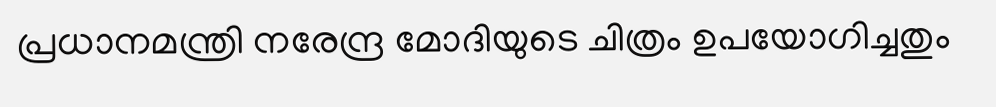പ്രധാനമന്ത്രി നരേന്ദ്ര മോദിയുടെ ചിത്രം ഉപയോഗിച്ചതും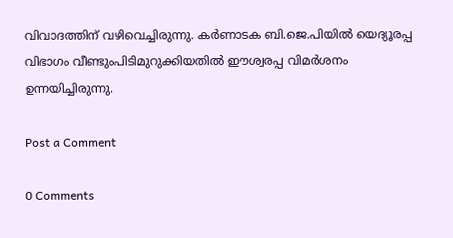വിവാദത്തിന് വഴിവെച്ചിരുന്നു. കര്‍ണാടക ബി.ജെ.പിയില്‍ യെദ്യൂരപ്പ വിഭാഗം വീണ്ടുംപിടിമുറുക്കിയതില്‍ ഈശ്വരപ്പ വിമര്‍ശനം ഉന്നയിച്ചിരുന്നു.

Post a Comment

0 Comments